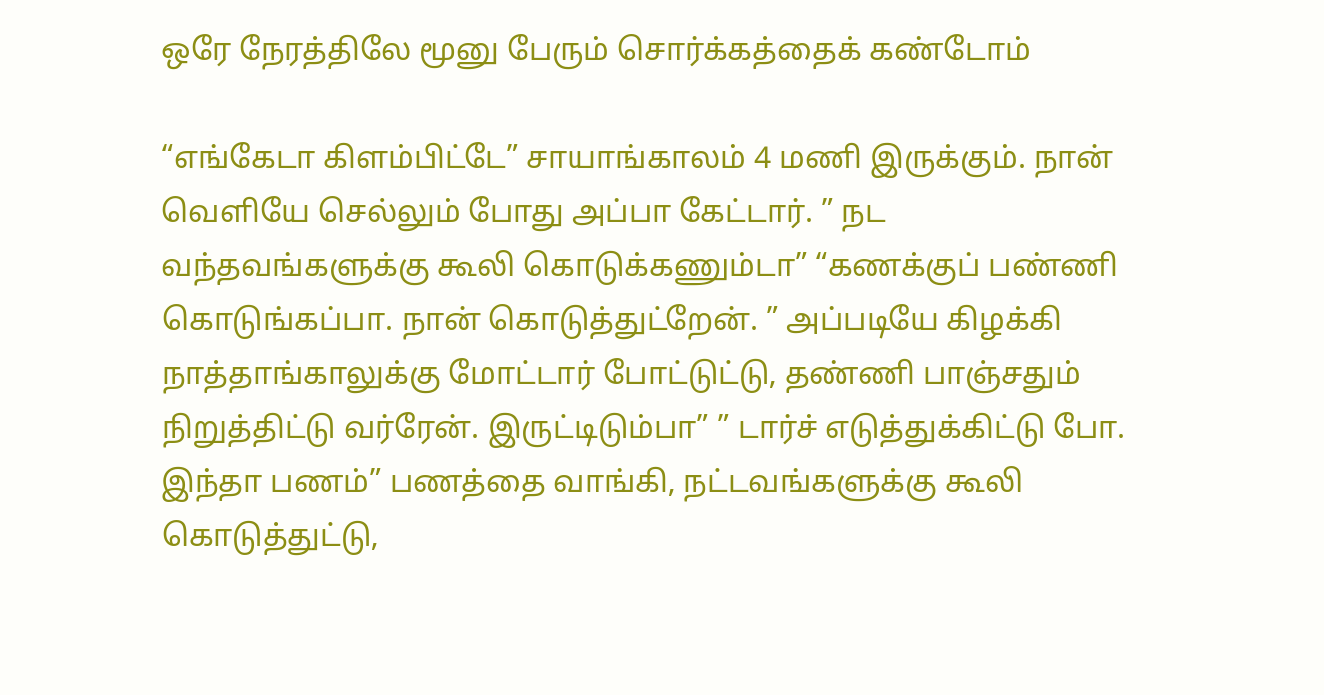ஒரே நேரத்திலே மூனு பேரும் சொர்க்கத்தைக் கண்டோம்

“எங்கேடா கிளம்பிட்டே” சாயாங்காலம் 4 மணி இருக்கும். நான் வெளியே செல்லும் போது அப்பா கேட்டார். ” நட வந்தவங்களுக்கு கூலி கொடுக்கணும்டா” “கணக்குப் பண்ணி கொடுங்கப்பா. நான் கொடுத்துட்றேன். ” அப்படியே கிழக்கி நாத்தாங்காலுக்கு மோட்டார் போட்டுட்டு, தண்ணி பாஞ்சதும் நிறுத்திட்டு வர்ரேன். இருட்டிடும்பா” ” டார்ச் எடுத்துக்கிட்டு போ. இந்தா பணம்” பணத்தை வாங்கி, நட்டவங்களுக்கு கூலி கொடுத்துட்டு,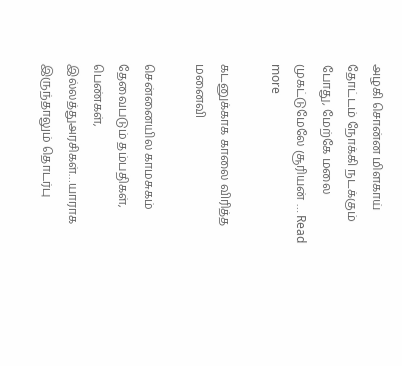அழகி சொன்ன மிளகாய் தோட்டம் நோக்கி நடக்கும் போது, மேற்கே மலை முகட்டுமேலே சூரியன் … Read more

கடனுக்காக காலை விரித்த மனைவி

சென்னையில காமசுகம் தேவைபடும் தம்பதிகள், பெண்கள், இல்லத்துஅரசிகள்…யாராக இருந்தாலும் தொடர்பு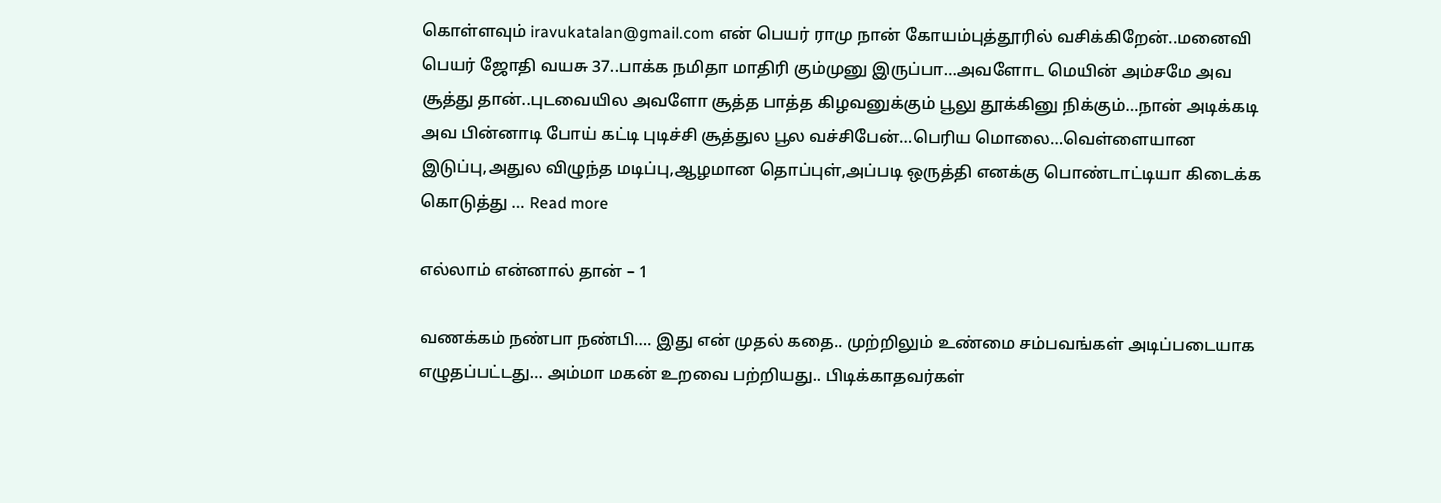கொள்ளவும் iravukatalan@gmail.com என் பெயர் ராமு நான் கோயம்புத்தூரில் வசிக்கிறேன்..மனைவி பெயர் ஜோதி வயசு 37..பாக்க நமிதா மாதிரி கும்முனு இருப்பா…அவளோட மெயின் அம்சமே அவ சூத்து தான்..புடவையில அவளோ சூத்த பாத்த கிழவனுக்கும் பூலு தூக்கினு நிக்கும்…நான் அடிக்கடி அவ பின்னாடி போய் கட்டி புடிச்சி சூத்துல பூல வச்சிபேன்…பெரிய மொலை…வெள்ளையான இடுப்பு,அதுல விழுந்த மடிப்பு,ஆழமான தொப்புள்,அப்படி ஒருத்தி எனக்கு பொண்டாட்டியா கிடைக்க கொடுத்து … Read more

எல்லாம் என்னால் தான் – 1

வணக்கம் நண்பா நண்பி…. இது என் முதல் கதை.. முற்றிலும் உண்மை சம்பவங்கள் அடிப்படையாக எழுதப்பட்டது… அம்மா மகன் உறவை பற்றியது.. பிடிக்காதவர்கள்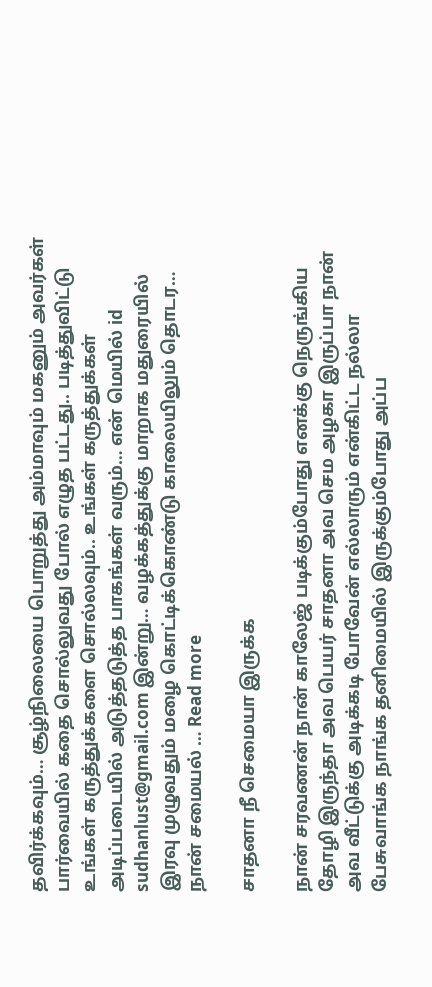தவிர்க்கவும்… சூழ்நிலையை பொறுத்து அம்மாவும் மகனும் அவர்கள் பார்வையில் கதை சொல்லுவது போல் எழுத பட்டது.. படித்துவிட்டு உங்கள் கருத்துக்களை சொல்லவும்.. உங்கள் கருத்துக்கள் அடிப்படையில் அடுத்தடுத்த பாகங்கள் வரும்… என் மெயில் id sudhanlust@gmail.com இன்று… வழக்கத்துக்கு மாறாக மதுரையில் இரவு முழுவதும் மழை கொட்டிக்கொண்டு காலையிலும் தொடர… நான் சமையல் … Read more

சாதனா நீ செமையா இருக்க

நான் சரவணன் நான் காலேஜ் படிக்கும்போது எனக்கு நெருங்கிய தோழி இருந்தா அவ பெயர் சாதனா அவ செம அழகா இருப்பா நான் அவ வீட்டுக்கு அடிக்கடி போவேன் எல்லாரும் என்கிட்ட நல்லா பேசுவாங்க நாங்க தனிமையில் இருக்கும்போது அப்ப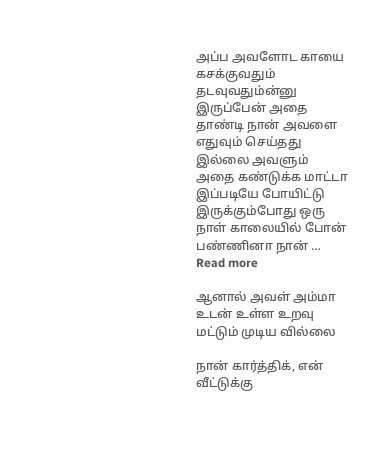அப்ப அவளோட காயை கசக்குவதும் தடவுவதும்ன்னு இருப்பேன் அதை தாண்டி நான் அவளை எதுவும் செய்தது இல்லை அவளும் அதை கண்டுக்க மாட்டா இப்படியே போயிட்டு இருக்கும்போது ஒரு நாள் காலையில் போன் பண்ணினா நான் … Read more

ஆனால் அவள் அம்மா உடன் உள்ள உறவு மட்டும் முடிய வில்லை

நான் கார்த்திக், என் வீட்டுக்கு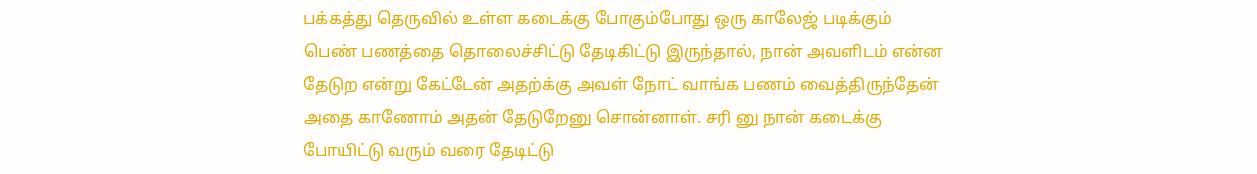பக்கத்து தெருவில் உள்ள கடைக்கு போகும்போது ஒரு காலேஜ் படிக்கும் பெண் பணத்தை தொலைச்சிட்டு தேடிகிட்டு இருந்தால், நான் அவளிடம் என்ன தேடுற என்று கேட்டேன் அதற்க்கு அவள் நோட் வாங்க பணம் வைத்திருந்தேன் அதை காணோம் அதன் தேடுறேனு சொன்னாள். சரி னு நான் கடைக்கு போயிட்டு வரும் வரை தேடிட்டு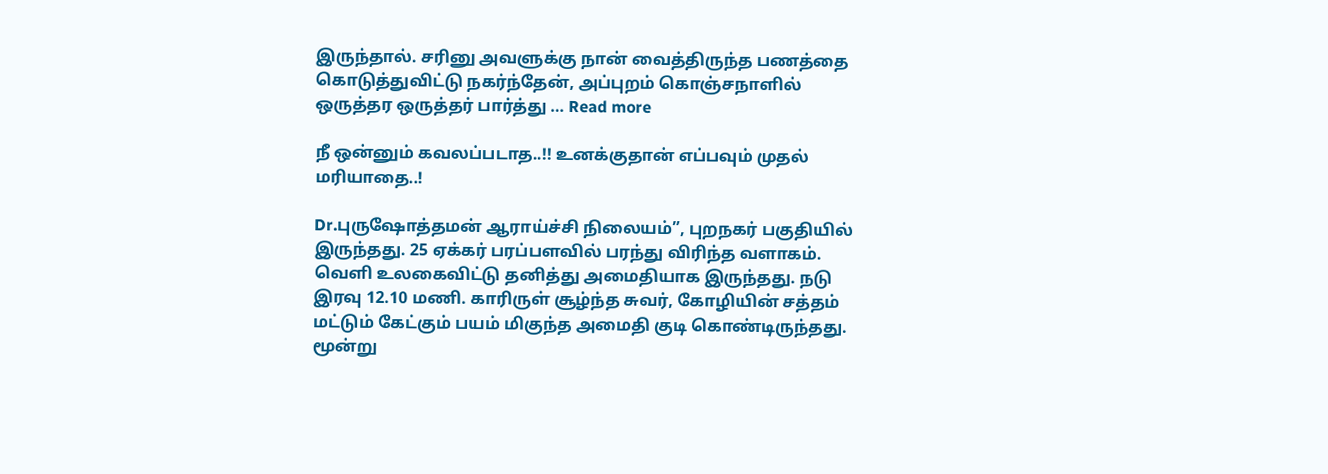இருந்தால். சரினு அவளுக்கு நான் வைத்திருந்த பணத்தை கொடுத்துவிட்டு நகர்ந்தேன், அப்புறம் கொஞ்சநாளில் ஒருத்தர ஒருத்தர் பார்த்து … Read more

நீ ஒன்னும் கவலப்படாத..!! உனக்குதான் எப்பவும் முதல் மரியாதை..!

Dr.புருஷோத்தமன் ஆராய்ச்சி நிலையம்”, புறநகர் பகுதியில் இருந்தது. 25 ஏக்கர் பரப்பளவில் பரந்து விரிந்த வளாகம். வெளி உலகைவிட்டு தனித்து அமைதியாக இருந்தது. நடு இரவு 12.10 மணி. காரிருள் சூழ்ந்த சுவர், கோழியின் சத்தம் மட்டும் கேட்கும் பயம் மிகுந்த அமைதி குடி கொண்டிருந்தது. மூன்று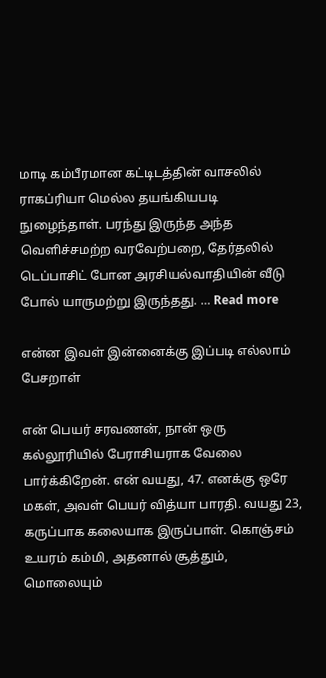மாடி கம்பீரமான கட்டிடத்தின் வாசலில் ராகப்ரியா மெல்ல தயங்கியபடி நுழைந்தாள். பரந்து இருந்த அந்த வெளிச்சமற்ற வரவேற்பறை, தேர்தலில் டெப்பாசிட் போன அரசியல்வாதியின் வீடு போல் யாருமற்று இருந்தது. … Read more

என்ன இவள் இன்னைக்கு இப்படி எல்லாம் பேசறாள்

என் பெயர் சரவணன், நான் ஒரு கல்லூரியில் பேராசியராக வேலை பார்க்கிறேன். என் வயது, 47. எனக்கு ஒரே மகள், அவள் பெயர் வித்யா பாரதி. வயது 23, கருப்பாக கலையாக இருப்பாள். கொஞ்சம் உயரம் கம்மி, அதனால் சூத்தும், மொலையும்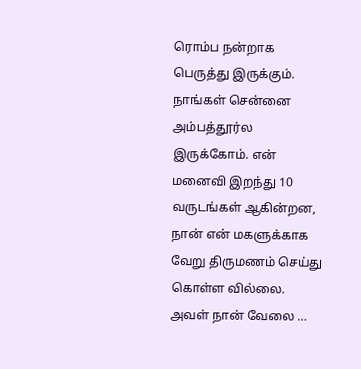ரொம்ப நன்றாக பெருத்து இருக்கும். நாங்கள் சென்னை அம்பத்தூர்ல இருக்கோம். என் மனைவி இறந்து 10 வருடங்கள் ஆகின்றன, நான் என் மகளுக்காக வேறு திருமணம் செய்து கொள்ள வில்லை. அவள் நான் வேலை …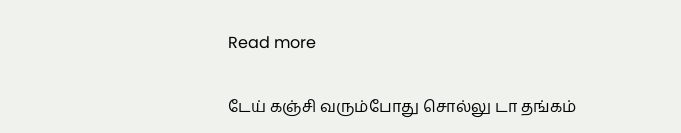Read more

டேய் கஞ்சி வரும்போது சொல்லு டா தங்கம்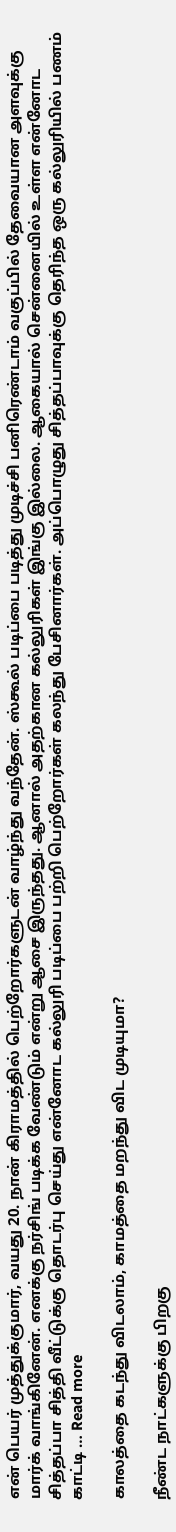என் பெயர் முத்துக்குமார், வயது 20. நான் கிராமத்தில் பெற்றோர்களுடன் வாழ்ந்து வந்தேன். ஸ்கூல் படிப்பை படித்து முடிச்சி பனிரெண்டாம் வகுப்பில் தேவையான அளவுக்கு மார்க் வாங்கினேன். எனக்கு நர்சிங் படிக்க வேண்டும் என்று ஆசை இருந்தது. ஆனால் அதற்கான கல்லுரிகள் இங்கு இல்லை. ஆகையால் சென்னையில் உள்ள என்னோட சித்தப்பா சித்தி வீட்டுக்கு தொடர்பு செய்து என்னோட கல்லுரி படிப்பை பற்றி பெற்றோர்கள் கலந்து பேசினார்கள். அப்பொழுது சித்தப்பாவுக்கு தெரிந்த ஒரு கல்லுரியில் பணம் காட்டி … Read more

காலத்தை கடந்து விடலாம், காமத்தை மறந்து விட முடியுமா?

நீண்ட நாட்களுக்கு பிறகு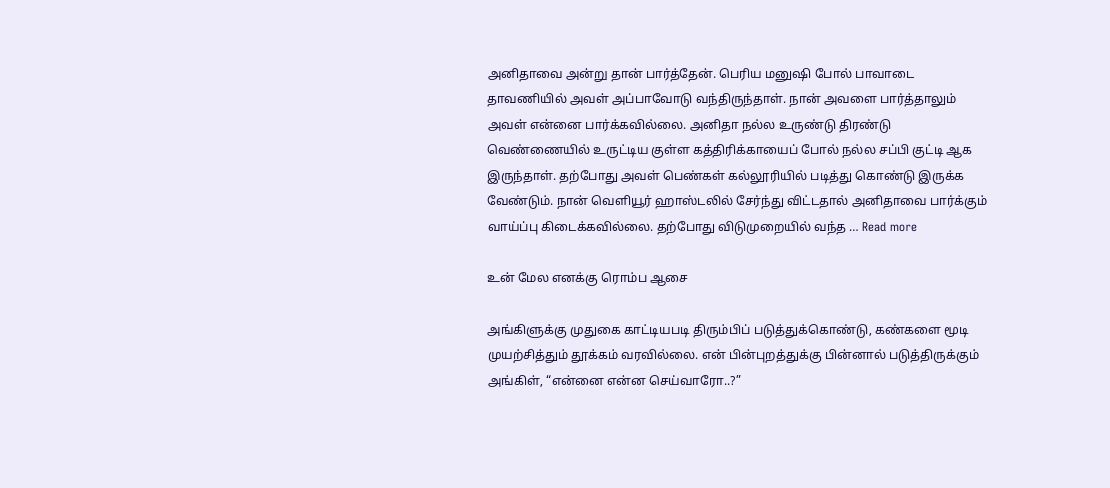அனிதாவை அன்று தான் பார்த்தேன். பெரிய மனுஷி போல் பாவாடை தாவணியில் அவள் அப்பாவோடு வந்திருந்தாள். நான் அவளை பார்த்தாலும் அவள் என்னை பார்க்கவில்லை. அனிதா நல்ல உருண்டு திரண்டு வெண்ணையில் உருட்டிய குள்ள கத்திரிக்காயைப் போல் நல்ல சப்பி குட்டி ஆக இருந்தாள். தற்போது அவள் பெண்கள் கல்லூரியில் படித்து கொண்டு இருக்க வேண்டும். நான் வெளியூர் ஹாஸ்டலில் சேர்ந்து விட்டதால் அனிதாவை பார்க்கும் வாய்ப்பு கிடைக்கவில்லை. தற்போது விடுமுறையில் வந்த … Read more

உன் மேல எனக்கு ரொம்ப ஆசை

அங்கிளுக்கு முதுகை காட்டியபடி திரும்பிப் படுத்துக்கொண்டு, கண்களை மூடி முயற்சித்தும் தூக்கம் வரவில்லை. என் பின்புறத்துக்கு பின்னால் படுத்திருக்கும் அங்கிள், “என்னை என்ன செய்வாரோ..?”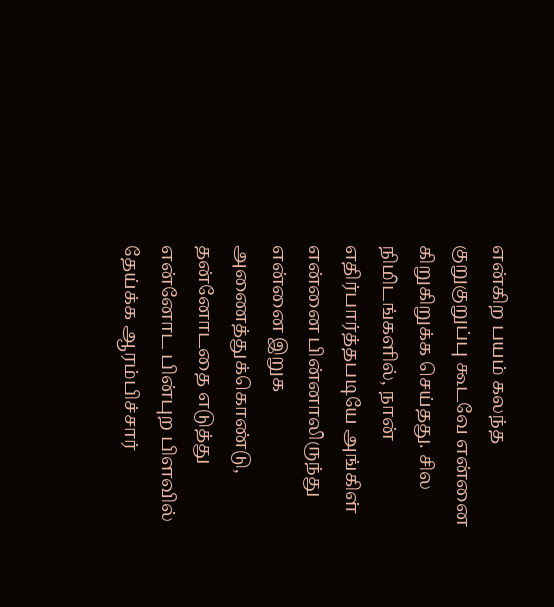என்கிற பயம் கலந்த குறுகுறுப்பு கூடவே என்னை கிறுகிறுக்க செய்தது. சில நிமிடங்களில், நான் எதிர்பார்த்தபடியே அங்கிள் என்னை பின்னாலிருந்து என்னை இறுக அணைத்துக்கொண்டு, தன்னோடதை எடுத்து என்னோட பின்புற பிளவில் தேய்க்க ஆரம்பிச்சார்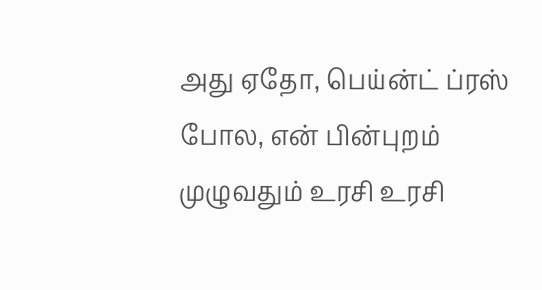அது ஏதோ, பெய்ன்ட் ப்ரஸ் போல, என் பின்புறம் முழுவதும் உரசி உரசி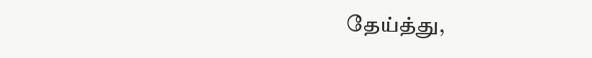தேய்த்து,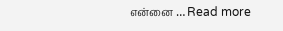என்னை … Read more